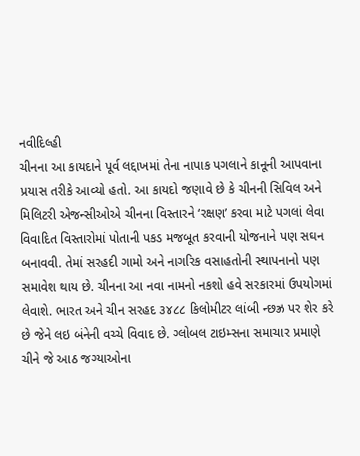નવીદિલ્હી
ચીનના આ કાયદાને પૂર્વ લદ્દાખમાં તેના નાપાક પગલાને કાનૂની આપવાના પ્રયાસ તરીકે આવ્યો હતો. આ કાયદો જણાવે છે કે ચીનની સિવિલ અને મિલિટરી એજન્સીઓએ ચીનના વિસ્તારને ‘રક્ષણ’ કરવા માટે પગલાં લેવા વિવાદિત વિસ્તારોમાં પોતાની પકડ મજબૂત કરવાની યોજનાને પણ સઘન બનાવવી. તેમાં સરહદી ગામો અને નાગરિક વસાહતોની સ્થાપનાનો પણ સમાવેશ થાય છે. ચીનના આ નવા નામનો નકશો હવે સરકારમાં ઉપયોગમાં લેવાશે. ભારત અને ચીન સરહદ ૩૪૮૮ કિલોમીટર લાંબી ન્છઝ્ર પર શેર કરે છે જેને લઇ બંનેની વચ્ચે વિવાદ છે. ગ્લોબલ ટાઇમ્સના સમાચાર પ્રમાણે ચીને જે આઠ જગ્યાઓના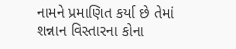નામને પ્રમાણિત કર્યા છે તેમાં શન્નાન વિસ્તારના કોના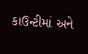કાઉન્ટીમાં અને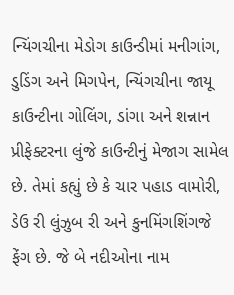ન્યિંગચીના મેડોગ કાઉન્ડીમાં મનીગાંગ, ડુડિંગ અને મિગપેન, ન્યિંગચીના જાયૂ કાઉન્ટીના ગોલિંગ, ડાંગા અને શન્નાન પ્રીફેક્ટરના લુંજે કાઉન્ટીનું મેજાગ સામેલ છે. તેમાં કહ્યું છે કે ચાર પહાડ વામોરી, ડેઉ રી લુંઝુબ રી અને કુનમિંગશિંગજે ફેંગ છે. જે બે નદીઓના નામ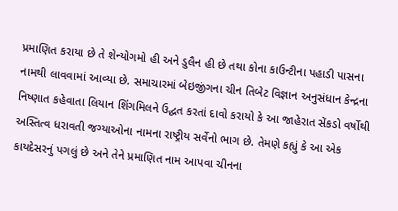પ્રમાણિત કરાયા છે તે શેન્યોગમો હી અને ડુલૈન હી છે તથા કોના કાઉન્ટીના પહાડી પાસના નામથી લાવવામાં આવ્યા છે. સમાચારમાં બેઇજીંગના ચીન તિબેટ વિજ્ઞાન અનુસંધાન કેન્દ્રના નિષ્ણાત કહેવાતા લિયાન શિંગમિલને ઉદ્ઘત કરતાં દાવો કરાયો કે આ જાહેરાત સેંકડો વર્ષોથી અસ્તિત્વ ધરાવતી જગ્યાઓના નામના રાષ્ટ્રીય સર્વેનો ભાગ છે. તેમણે કહ્યું કે આ એક કાયદેસરનું પગલું છે અને તેને પ્રમાણિત નામ આપવા ચીનના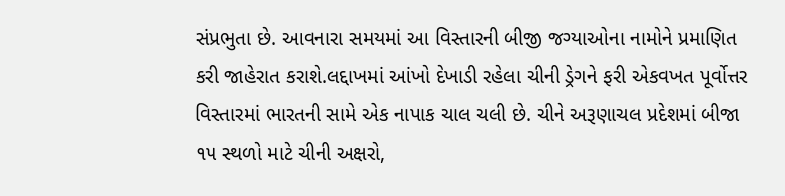સંપ્રભુતા છે. આવનારા સમયમાં આ વિસ્તારની બીજી જગ્યાઓના નામોને પ્રમાણિત કરી જાહેરાત કરાશે.લદ્દાખમાં આંખો દેખાડી રહેલા ચીની ડ્રેગને ફરી એકવખત પૂર્વોત્તર વિસ્તારમાં ભારતની સામે એક નાપાક ચાલ ચલી છે. ચીને અરૂણાચલ પ્રદેશમાં બીજા ૧૫ સ્થળો માટે ચીની અક્ષરો,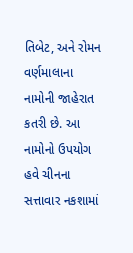તિબેટ, અને રોમન વર્ણમાલાના નામોની જાહેરાત કતરી છે. આ નામોનો ઉપયોગ હવે ચીનના સત્તાવાર નકશામાં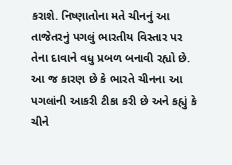કરાશે. નિષ્ણાતોના મતે ચીનનું આ તાજેતરનું પગલું ભારતીય વિસ્તાર પર તેના દાવાને વધુ પ્રબળ બનાવી રહ્યો છે. આ જ કારણ છે કે ભારતે ચીનના આ પગલાંની આકરી ટીકા કરી છે અને કહ્યું કે ચીને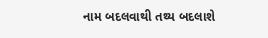નામ બદલવાથી તથ્ય બદલાશે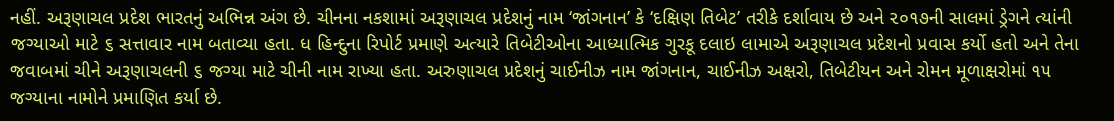નહીં. અરૂણાચલ પ્રદેશ ભારતનું અભિન્ન અંગ છે. ચીનના નકશામાં અરૂણાચલ પ્રદેશનું નામ ‘જાંગનાન’ કે ‘દક્ષિણ તિબેટ’ તરીકે દર્શાવાય છે અને ૨૦૧૭ની સાલમાં ડ્રેગને ત્યાંની જગ્યાઓ માટે ૬ સત્તાવાર નામ બતાવ્યા હતા. ધ હિન્દુના રિપોર્ટ પ્રમાણે અત્યારે તિબેટીઓના આધ્યાત્મિક ગુરકૂ દલાઇ લામાએ અરૂણાચલ પ્રદેશનો પ્રવાસ કર્યો હતો અને તેના જવાબમાં ચીને અરૂણાચલની ૬ જગ્યા માટે ચીની નામ રાખ્યા હતા. અરુણાચલ પ્રદેશનું ચાઈનીઝ નામ જાંગનાન, ચાઈનીઝ અક્ષરો, તિબેટીયન અને રોમન મૂળાક્ષરોમાં ૧૫ જગ્યાના નામોને પ્રમાણિત કર્યા છે.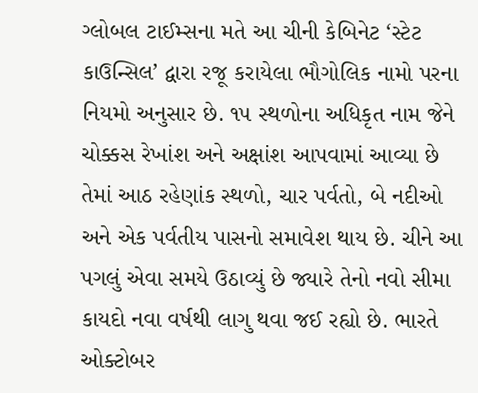ગ્લોબલ ટાઈમ્સના મતે આ ચીની કેબિનેટ ‘સ્ટેટ કાઉન્સિલ’ દ્વારા રજૂ કરાયેલા ભૌગોલિક નામો પરના નિયમો અનુસાર છે. ૧૫ સ્થળોના અધિકૃત નામ જેને ચોક્કસ રેખાંશ અને અક્ષાંશ આપવામાં આવ્યા છે તેમાં આઠ રહેણાંક સ્થળો, ચાર પર્વતો, બે નદીઓ અને એક પર્વતીય પાસનો સમાવેશ થાય છે. ચીને આ પગલું એવા સમયે ઉઠાવ્યું છે જ્યારે તેનો નવો સીમા કાયદો નવા વર્ષથી લાગુ થવા જઈ રહ્યો છે. ભારતે ઓક્ટોબર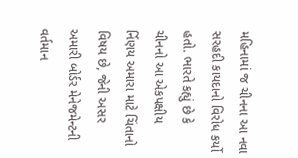મહિનામાં જ ચીનના આ નવા સરહદી કાયદાનો વિરોધ કર્યો હતો. ભારતે કહ્યું છે કે ચીનનો આ એકપક્ષીય ર્નિણય અમારા માટે ચિંતાનો વિષય છે, જેની અસર અમારી બોર્ડર મેનેજમેન્ટની વર્તમાન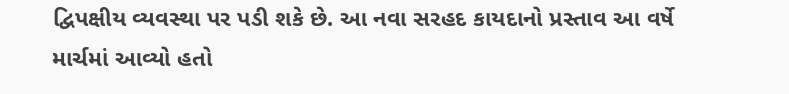દ્વિપક્ષીય વ્યવસ્થા પર પડી શકે છે. આ નવા સરહદ કાયદાનો પ્રસ્તાવ આ વર્ષે માર્ચમાં આવ્યો હતો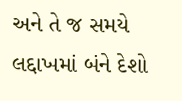અને તે જ સમયે લદ્દાખમાં બંને દેશો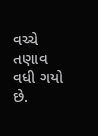વચ્ચે તણાવ વધી ગયો છે.